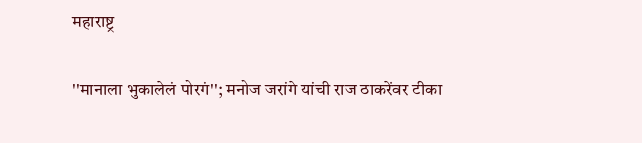महाराष्ट्र

''मानाला भुकालेलं पोरगं''; मनोज जरांगे यांची राज ठाकरेंवर टीका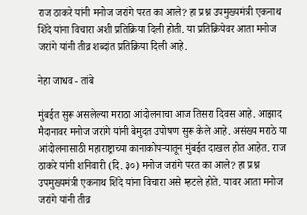राज ठाकरे यांनी मनोज जरांगे परत का आले? हा प्रश्न उपमुख्यमंत्री एकनाथ शिंदे यांना विचारा अशी प्रतिक्रिया दिली होती. या प्रतिक्रियेवर आता मनोज जरांगे यांनी तीव्र शब्दांत प्रतिक्रिया दिली आहे.

नेहा जाधव - तांबे

मुंबईत सुरू असलेल्या मराठा आंदोलनाचा आज तिसरा दिवस आहे. आझाद मैदानावर मनोज जरांगे यांनी बेमुदत उपोषण सुरू केले आहे. असंख्य मराठे या आंदोलनासाठी महाराष्ट्राच्या कानाकोपऱ्यातून मुंबईत दाखल होत आहेत. राज ठाकरे यांनी शनिवारी (दि. ३०) मनोज जरांगे परत का आले? हा प्रश्न उपमुख्यमंत्री एकनाथ शिंदे यांना विचारा असे म्हटले होते. यावर आता मनोज जरांगे यांनी तीव्र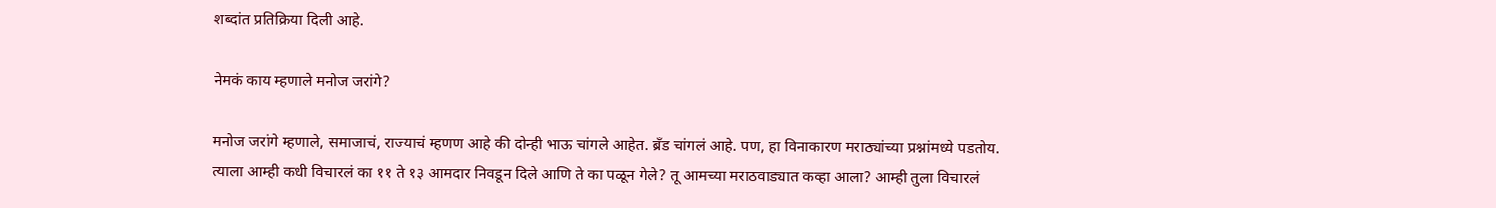शब्दांत प्रतिक्रिया दिली आहे.

नेमकं काय म्हणाले मनोज जरांगे?

मनोज जरांगे म्हणाले, समाजाचं, राज्याचं म्हणण आहे की दोन्ही भाऊ चांगले आहेत. ब्रँड चांगलं आहे. पण, हा विनाकारण मराठ्यांच्या प्रश्नांमध्ये पडतोय. त्याला आम्ही कधी विचारलं का ११ ते १३ आमदार निवडून दिले आणि ते का पळून गेले? तू आमच्या मराठवाड्यात कव्हा आला? आम्ही तुला विचारलं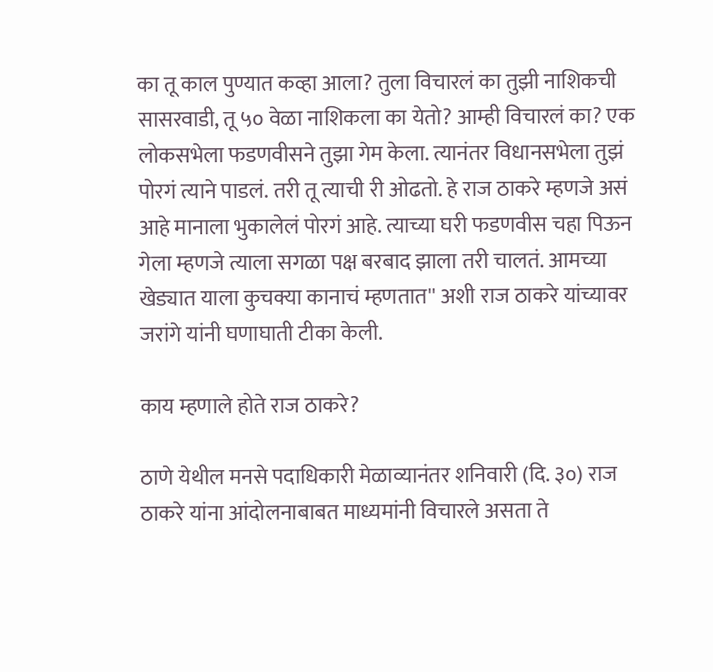का तू काल पुण्यात कव्हा आला? तुला विचारलं का तुझी नाशिकची सासरवाडी, तू ५० वेळा नाशिकला का येतो? आम्ही विचारलं का? एक लोकसभेला फडणवीसने तुझा गेम केला. त्यानंतर विधानसभेला तुझं पोरगं त्याने पाडलं. तरी तू त्याची री ओढतो. हे राज ठाकरे म्हणजे असं आहे मानाला भुकालेलं पोरगं आहे. त्याच्या घरी फडणवीस चहा पिऊन गेला म्हणजे त्याला सगळा पक्ष बरबाद झाला तरी चालतं. आमच्या खेड्यात याला कुचक्या कानाचं म्हणतात'' अशी राज ठाकरे यांच्यावर जरांगे यांनी घणाघाती टीका केली.

काय म्हणाले होते राज ठाकरे?

ठाणे येथील मनसे पदाधिकारी मेळाव्यानंतर शनिवारी (दि. ३०) राज ठाकरे यांना आंदोलनाबाबत माध्यमांनी विचारले असता ते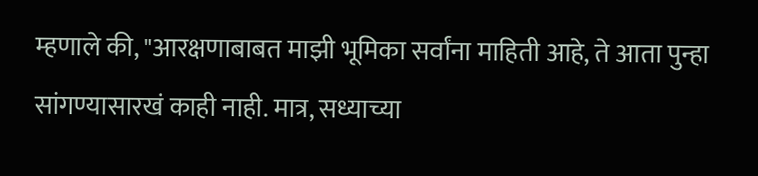म्हणाले की, "आरक्षणाबाबत माझी भूमिका सर्वांना माहिती आहे, ते आता पुन्हा सांगण्यासारखं काही नाही. मात्र, सध्याच्या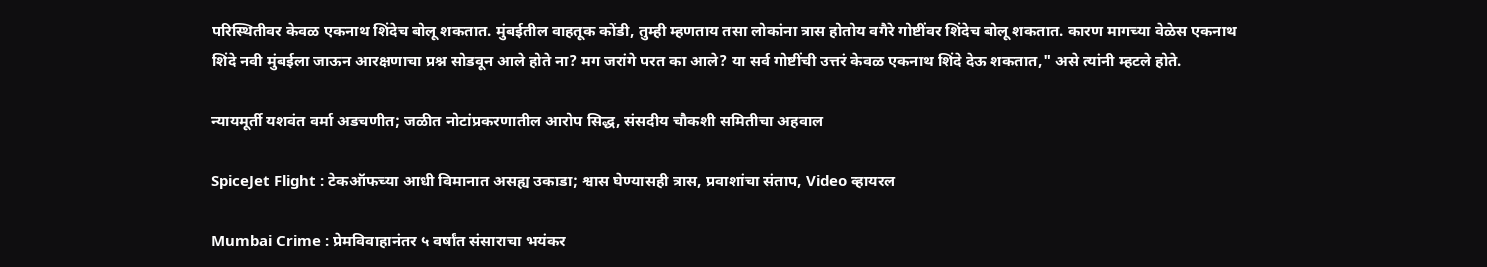परिस्थितीवर केवळ एकनाथ शिंदेच बोलू शकतात. मुंबईतील वाहतूक कोंडी, तुम्ही म्हणताय तसा लोकांना त्रास होतोय वगैरे गोष्टींवर शिंदेच बोलू शकतात. कारण मागच्या वेळेस एकनाथ शिंदे नवी मुंबईला जाऊन आरक्षणाचा प्रश्न सोडवून आले होते ना? मग जरांगे परत का आले? या सर्व गोष्टींची उत्तरं केवळ एकनाथ शिंदे देऊ शकतात," असे त्यांनी म्हटले होते.

न्यायमूर्ती यशवंत वर्मा अडचणीत; जळीत नोटांप्रकरणातील आरोप सिद्ध, संसदीय चौकशी समितीचा अहवाल

SpiceJet Flight : टेकऑफच्या आधी विमानात असह्य उकाडा; श्वास घेण्यासही त्रास, प्रवाशांचा संताप, Video व्हायरल

Mumbai Crime : प्रेमविवाहानंतर ५ वर्षांत संसाराचा भयंकर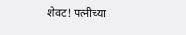शेवट! पत्नीच्या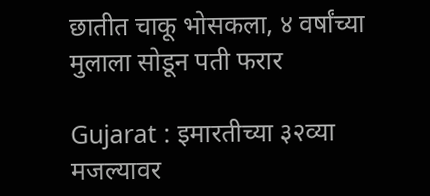छातीत चाकू भोसकला, ४ वर्षांच्या मुलाला सोडून पती फरार

Gujarat : इमारतीच्या ३२व्या मजल्यावर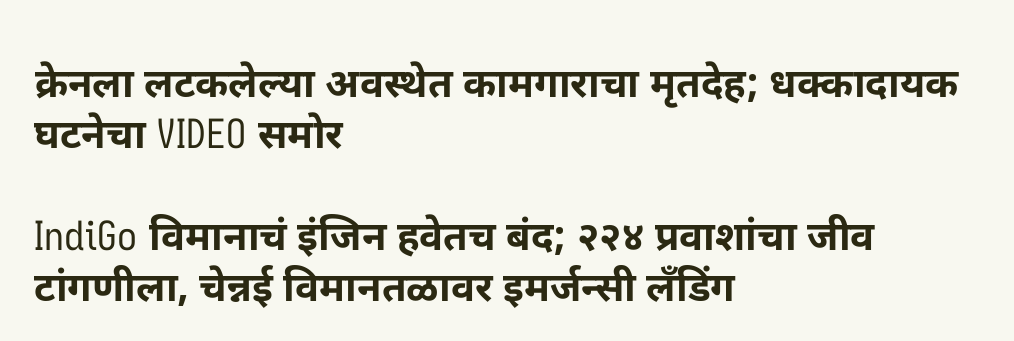क्रेनला लटकलेल्या अवस्थेत कामगाराचा मृतदेह; धक्कादायक घटनेचा VIDEO समोर

IndiGo विमानाचं इंजिन हवेतच बंद; २२४ प्रवाशांचा जीव टांगणीला, चेन्नई विमानतळावर इमर्जन्सी लँडिंग